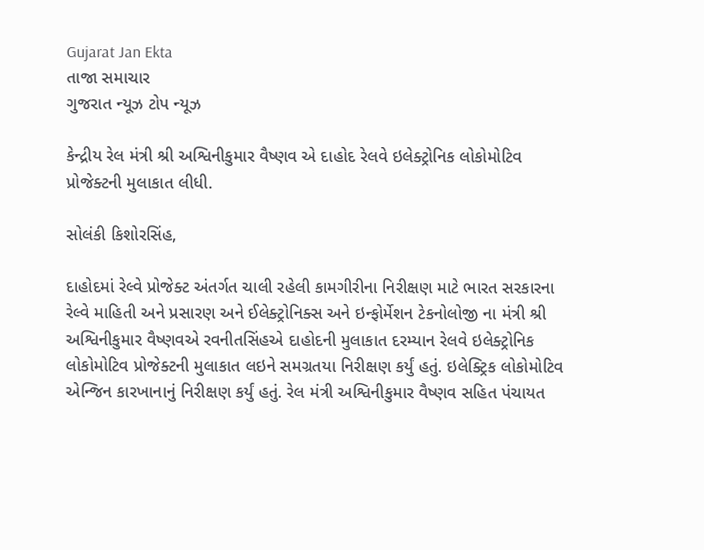Gujarat Jan Ekta
તાજા સમાચાર
ગુજરાત ન્યૂઝ ટોપ ન્યૂઝ

કેન્દ્રીય રેલ મંત્રી શ્રી અશ્વિનીકુમાર વૈષ્ણવ એ દાહોદ રેલવે ઇલેક્ટ્રોનિક લોકોમોટિવ પ્રોજેક્ટની મુલાકાત લીધી.

સોલંકી કિશોરસિંહ,

દાહોદમાં રેલ્વે પ્રોજેક્ટ અંતર્ગત ચાલી રહેલી કામગીરીના નિરીક્ષણ માટે ભારત સરકારના રેલ્વે માહિતી અને પ્રસારણ અને ઈલેક્ટ્રોનિક્સ અને ઇન્ફોર્મેશન ટેકનોલોજી ના મંત્રી શ્રી અશ્વિનીકુમાર વૈષ્ણવએ રવનીતસિંહએ દાહોદની મુલાકાત દરમ્યાન રેલવે ઇલેક્ટ્રોનિક લોકોમોટિવ પ્રોજેક્ટની મુલાકાત લઇને સમગ્રતયા નિરીક્ષણ કર્યું હતું. ઇલેક્ટ્રિક લોકોમોટિવ એન્જિન કારખાનાનું નિરીક્ષણ કર્યું હતું. રેલ મંત્રી અશ્વિનીકુમાર વૈષ્ણવ સહિત પંચાયત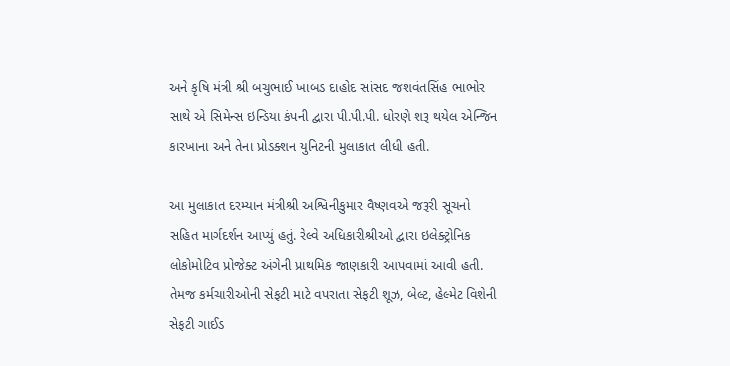અને કૃષિ મંત્રી શ્રી બચુભાઈ ખાબડ દાહોદ સાંસદ જશવંતસિંહ ભાભોર સાથે એ સિમેન્સ ઇન્ડિયા કંપની દ્વારા પી.પી.પી. ધોરણે શરૂ થયેલ એન્જિન કારખાના અને તેના પ્રોડક્શન યુનિટની મુલાકાત લીધી હતી.

આ મુલાકાત દરમ્યાન મંત્રીશ્રી અશ્વિનીકુમાર વૈષ્ણવએ જરૂરી સૂચનો સહિત માર્ગદર્શન આપ્યું હતું. રેલ્વે અધિકારીશ્રીઓ દ્વારા ઇલેક્ટ્રોનિક લોકોમોટિવ પ્રોજેક્ટ અંગેની પ્રાથમિક જાણકારી આપવામાં આવી હતી. તેમજ કર્મચારીઓની સેફટી માટે વપરાતા સેફટી શૂઝ, બેલ્ટ, હેલ્મેટ વિશેની સેફટી ગાઈડ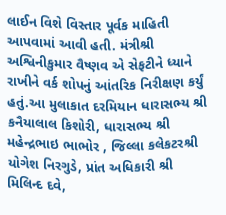લાઈન વિશે વિસ્તાર પૂર્વક માહિતી આપવામાં આવી હતી. મંત્રીશ્રી અશ્વિનીકુમાર વૈષ્ણવ એ સેફટીને ધ્યાને રાખીને વર્ક શોપનું આંતરિક નિરીક્ષણ કર્યું હતું.આ મુલાકાત દરમિયાન ધારાસભ્ય શ્રી કનૈયાલાલ કિશોરી, ધારાસભ્ય શ્રી મહેન્દ્રભાઇ ભાભોર , જિલ્લા કલેકટરશ્રી યોગેશ નિરગુડે, પ્રાંત અધિકારી શ્રી મિલિન્દ દવે,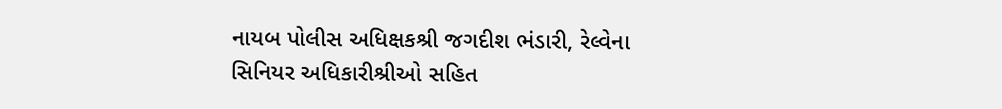નાયબ પોલીસ અધિક્ષકશ્રી જગદીશ ભંડારી, રેલ્વેના સિનિયર અધિકારીશ્રીઓ સહિત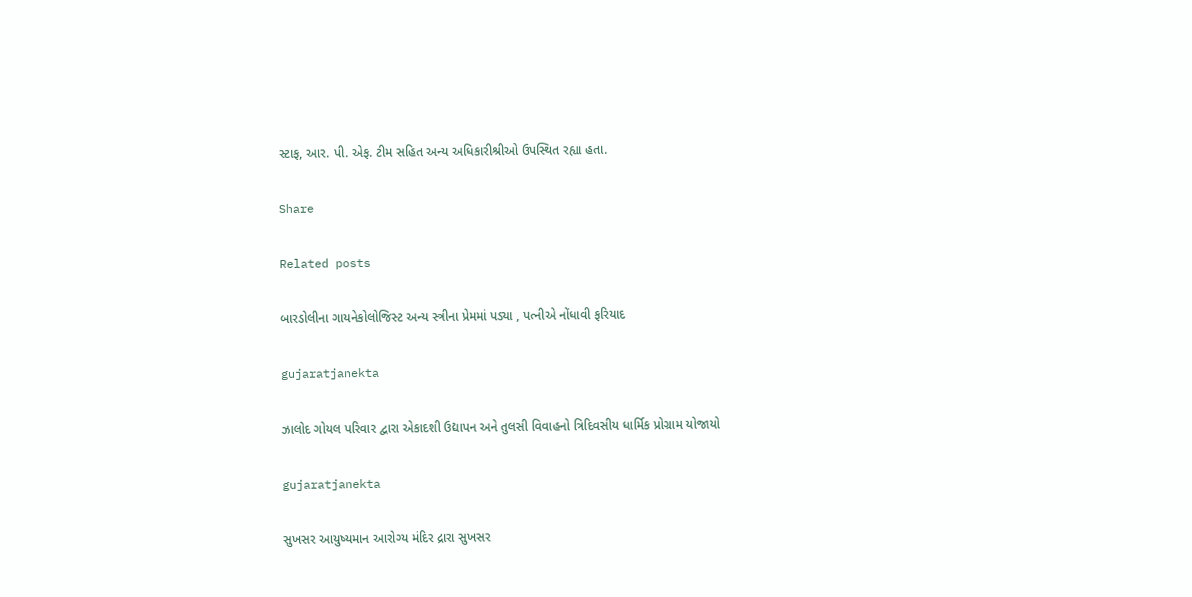સ્ટાફ, આર. પી. એફ. ટીમ સહિત અન્ય અધિકારીશ્રીઓ ઉપસ્થિત રહ્યા હતા.

Share

Related posts

બારડોલીના ગાયનેકોલોજિસ્ટ અન્ય સ્ત્રીના પ્રેમમાં પડ્યા , પત્નીએ નોંધાવી ફરિયાદ

gujaratjanekta

ઝાલોદ ગોયલ પરિવાર દ્વારા એકાદશી ઉદ્યાપન અને તુલસી વિવાહનો ત્રિદિવસીય ધાર્મિક પ્રોગ્રામ યોજાયો

gujaratjanekta

સુખસર આયુષ્યમાન આરોગ્ય મંદિર દ્રારા સુખસર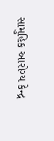સામુહિક આરોગ્ય કેન્દ્ર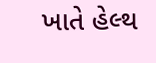ખાતે હેલ્થ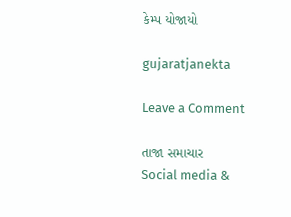કેમ્પ યોજાયો

gujaratjanekta

Leave a Comment

તાજા સમાચાર
Social media &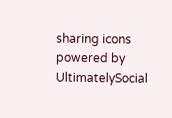sharing icons powered by UltimatelySocial